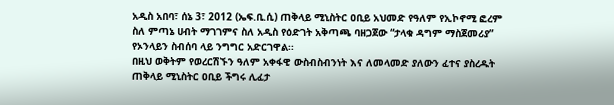አዲስ አበባ፣ ሰኔ 3፣ 2012 (ኤፍ.ቢ.ሲ) ጠቅላይ ሚኒስትር ዐቢይ አህመድ የዓለም የኢኮኖሚ ፎረም ስለ ምጣኔ ሀብት ማገገምና ስለ አዲስ የዕድገት አቅጣጫ ባዘጋጀው “ታላቁ ዳግም ማስጀመሪያ” የኦንላይን ስብሰባ ላይ ንግግር አድርገዋል፡፡
በዚህ ወቅትም የወረርሽኙን ዓለም አቀፋዊ ውስብስብንነት እና ለመላመድ ያለውን ፈተና ያስረዱት ጠቅላይ ሚኒስትር ዐቢይ ችግሩ ሊፈታ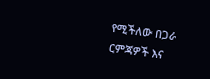የሚችለው በጋራ ርምጃዎች እና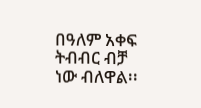በዓለም አቀፍ ትብብር ብቻ ነው ብለዋል፡፡